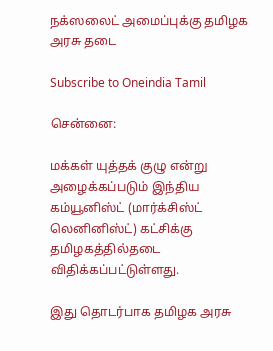நக்ஸலைட் அமைப்புக்கு தமிழக அரசு தடை

Subscribe to Oneindia Tamil

சென்னை:

மக்கள் யுத்தக் குழு என்று அழைக்கப்படும் இந்திய கம்யூனிஸ்ட் (மார்க்சிஸ்ட் லெனினிஸ்ட்) கட்சிக்கு தமிழகத்தில்தடை விதிக்கப்பட்டுள்ளது.

இது தொடர்பாக தமிழக அரசு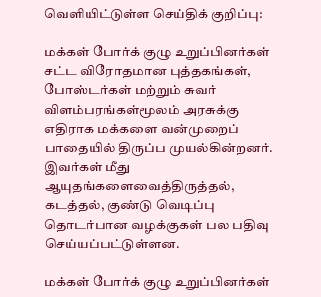வெளியிட்டுள்ள செய்திக் குறிப்பு:

மக்கள் போர்க் குழு உறுப்பினர்கள் சட்ட விரோதமான புத்தகங்கள், போஸ்டர்கள் மற்றும் சுவர் விளம்பரங்கள்மூலம் அரசுக்கு எதிராக மக்களை வன்முறைப் பாதையில் திருப்ப முயல்கின்றனர். இவர்கள் மீது ஆயுதங்களைவைத்திருத்தல், கடத்தல், குண்டு வெடிப்பு தொடர்பான வழக்குகள் பல பதிவு செய்யப்பட்டுள்ளன.

மக்கள் போர்க் குழு உறுப்பினர்கள்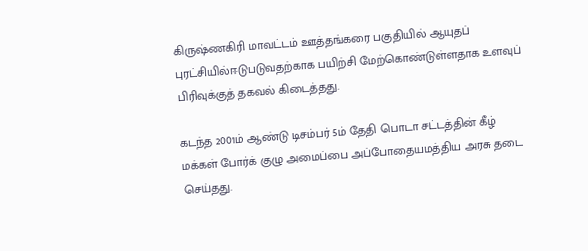கிருஷ்ணகிரி மாவட்டம் ஊத்தங்கரை பகுதியில் ஆயுதப் புரட்சியில்ஈடுபடுவதற்காக பயிற்சி மேற்கொண்டுள்ளதாக உளவுப் பிரிவுக்குத் தகவல் கிடைத்தது.

கடந்த 2001ம் ஆண்டு டிசம்பர் 5ம் தேதி பொடா சட்டத்தின் கீழ் மக்கள் போர்க் குழு அமைப்பை அப்போதையமத்திய அரசு தடை செய்தது.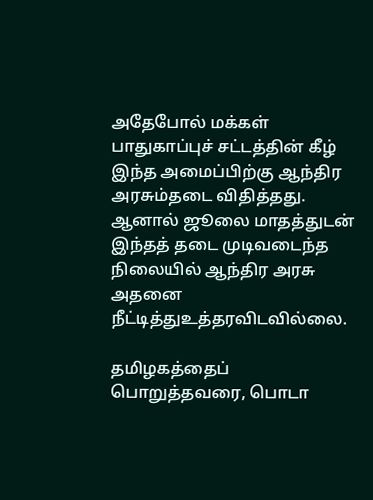அதேபோல் மக்கள் பாதுகாப்புச் சட்டத்தின் கீழ் இந்த அமைப்பிற்கு ஆந்திர அரசும்தடை விதித்தது. ஆனால் ஜூலை மாதத்துடன் இந்தத் தடை முடிவடைந்த நிலையில் ஆந்திர அரசு அதனை நீட்டித்துஉத்தரவிடவில்லை.

தமிழகத்தைப் பொறுத்தவரை, பொடா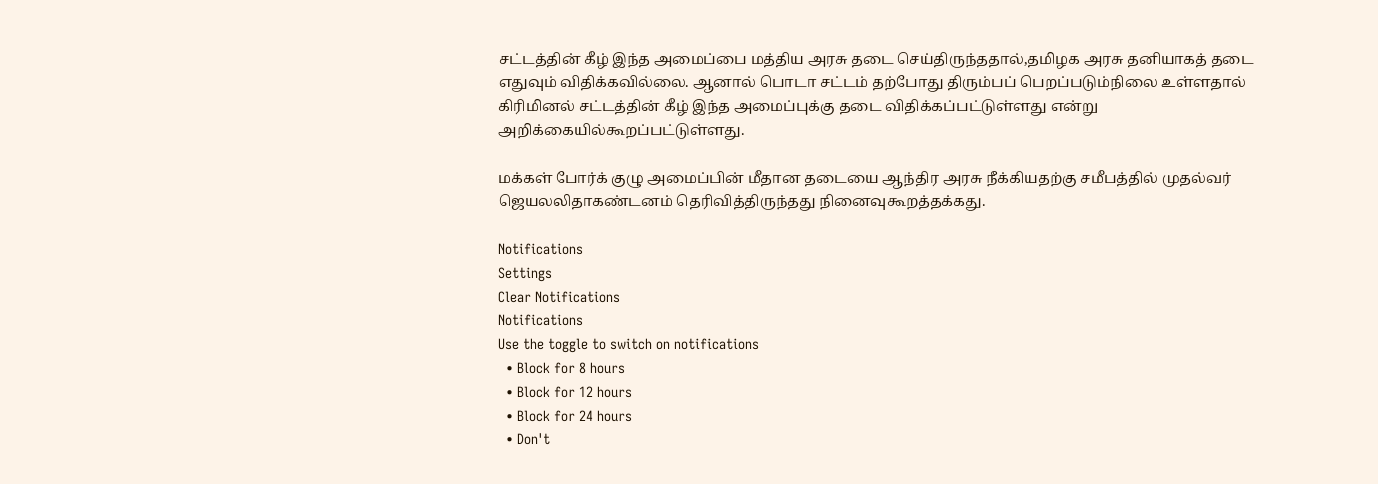சட்டத்தின் கீழ் இந்த அமைப்பை மத்திய அரசு தடை செய்திருந்ததால்,தமிழக அரசு தனியாகத் தடை எதுவும் விதிக்கவில்லை. ஆனால் பொடா சட்டம் தற்போது திரும்பப் பெறப்படும்நிலை உள்ளதால் கிரிமினல் சட்டத்தின் கீழ் இந்த அமைப்புக்கு தடை விதிக்கப்பட்டுள்ளது என்று அறிக்கையில்கூறப்பட்டுள்ளது.

மக்கள் போர்க் குழு அமைப்பின் மீதான தடையை ஆந்திர அரசு நீக்கியதற்கு சமீபத்தில் முதல்வர் ஜெயலலிதாகண்டனம் தெரிவித்திருந்தது நினைவுகூறத்தக்கது.

Notifications
Settings
Clear Notifications
Notifications
Use the toggle to switch on notifications
  • Block for 8 hours
  • Block for 12 hours
  • Block for 24 hours
  • Don't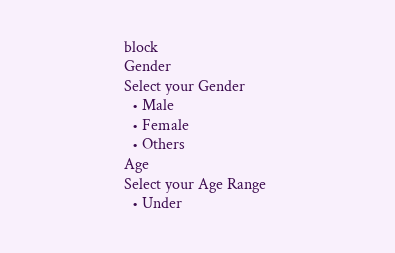block
Gender
Select your Gender
  • Male
  • Female
  • Others
Age
Select your Age Range
  • Under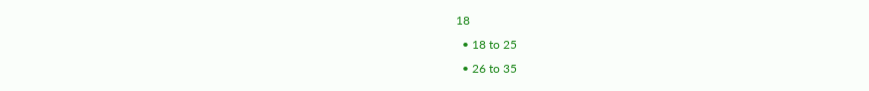18
  • 18 to 25
  • 26 to 35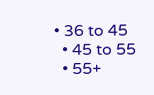• 36 to 45
  • 45 to 55
  • 55+